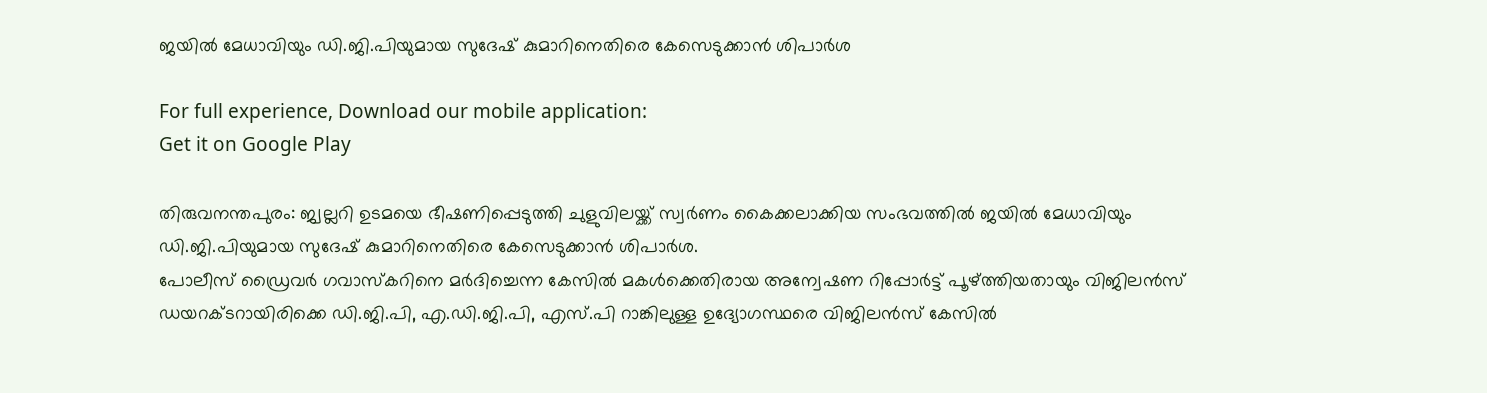ജയില്‍ മേധാവിയും ഡി.ജി.പിയുമായ സുദേഷ് കുമാറിനെതിരെ കേസെടുക്കാന്‍ ശിപാര്‍ശ

For full experience, Download our mobile application:
Get it on Google Play

തിരുവനന്തപുരം: ജ്വല്ലറി ഉടമയെ ഭീഷണിപ്പെടുത്തി ചുളുവിലയ്ക്ക് സ്വര്‍ണം കൈക്കലാക്കിയ സംഭവത്തില്‍ ജയില്‍ മേധാവിയും ഡി.ജി.പിയുമായ സുദേഷ് കുമാറിനെതിരെ കേസെടുക്കാന്‍ ശിപാര്‍ശ.
പോലീസ് ഡ്രൈവര്‍ ഗവാസ്കറിനെ മര്‍ദിച്ചെന്ന കേസില്‍ മകള്‍ക്കെതിരായ അന്വേഷണ റിപ്പോര്‍ട്ട് പൂഴ്ത്തിയതായും വിജിലന്‍സ് ഡയറക്ടറായിരിക്കെ ഡി.ജി.പി, എ.ഡി.ജി.പി, എസ്.പി റാങ്കിലുള്ള ഉദ്യോഗസ്ഥരെ വിജിലന്‍സ് കേസില്‍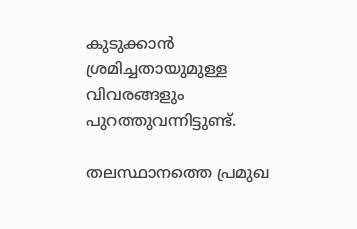കുടുക്കാന്‍ ശ്രമിച്ചതായുമുള്ള വിവരങ്ങളും പുറത്തുവന്നിട്ടുണ്ട്.

തലസ്ഥാനത്തെ പ്രമുഖ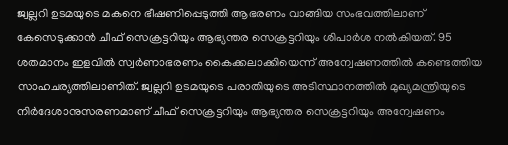ജ്വല്ലറി ഉടമയുടെ മകനെ ഭീഷണിപ്പെടുത്തി ആഭരണം വാങ്ങിയ സംഭവത്തിലാണ് കേസെടുക്കാന്‍ ചീഫ് സെക്രട്ടറിയും ആഭ്യന്തര സെക്രട്ടറിയും ശിപാര്‍ശ നല്‍കിയത്. 95 ശതമാനം ഇളവില്‍ സ്വര്‍ണാഭരണം കൈക്കലാക്കിയെന്ന് അന്വേഷണത്തില്‍ കണ്ടെത്തിയ സാഹചര്യത്തിലാണിത്. ജ്വല്ലറി ഉടമയുടെ പരാതിയുടെ അടിസ്ഥാനത്തില്‍ മുഖ്യമന്ത്രിയുടെ നിര്‍ദേശാനുസരണമാണ് ചീഫ് സെക്രട്ടറിയും ആഭ്യന്തര സെക്രട്ടറിയും അന്വേഷണം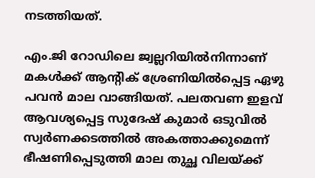നടത്തിയത്.

എം.ജി റോഡിലെ ജ്വല്ലറിയില്‍നിന്നാണ് മകള്‍ക്ക് ആന്‍റിക് ശ്രേണിയില്‍പ്പെട്ട ഏഴു പവന്‍ മാല വാങ്ങിയത്. പലതവണ ഇളവ് ആവശ്യപ്പെട്ട സുദേഷ്‌ കുമാര്‍ ഒടുവില്‍ സ്വര്‍ണക്കടത്തില്‍ അകത്താക്കുമെന്ന് ഭീഷണിപ്പെടുത്തി മാല തുച്ഛ വിലയ്ക്ക്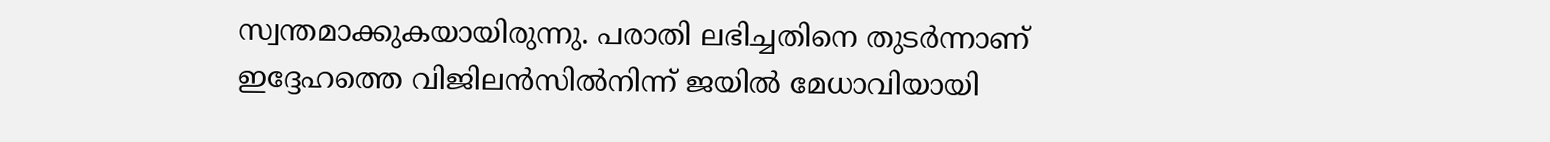സ്വന്തമാക്കുകയായിരുന്നു. പരാതി ലഭിച്ചതിനെ തുടര്‍ന്നാണ് ഇദ്ദേഹത്തെ വിജിലന്‍സില്‍നിന്ന് ജയില്‍ മേധാവിയായി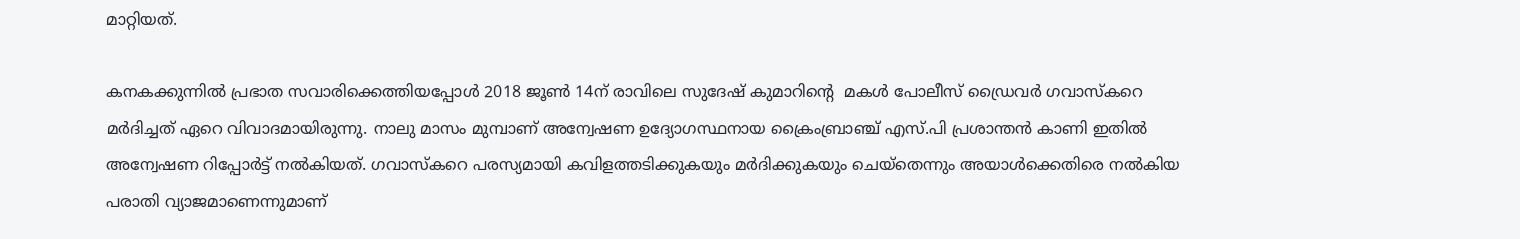മാറ്റിയത്.

കനകക്കുന്നില്‍ പ്രഭാത സവാരിക്കെത്തിയപ്പോള്‍ 2018 ജൂണ്‍ 14ന് രാവിലെ സുദേഷ്‌ കുമാറിന്റെ  മകള്‍ പോലീസ് ഡ്രൈവര്‍ ഗവാസ്‌കറെ മര്‍ദിച്ചത് ഏറെ വിവാദമായിരുന്നു. നാലു മാസം മുമ്പാണ് അന്വേഷണ ഉദ്യോഗസ്ഥനായ ക്രൈംബ്രാഞ്ച് എസ്.പി പ്രശാന്തന്‍ കാണി ഇതില്‍ അന്വേഷണ റിപ്പോര്‍ട്ട് നല്‍കിയത്. ഗവാസ്‌കറെ പരസ്യമായി കവിളത്തടിക്കുകയും മര്‍ദിക്കുകയും ചെയ്തെന്നും അയാള്‍ക്കെതിരെ നല്‍കിയ പരാതി വ്യാജമാണെന്നുമാണ്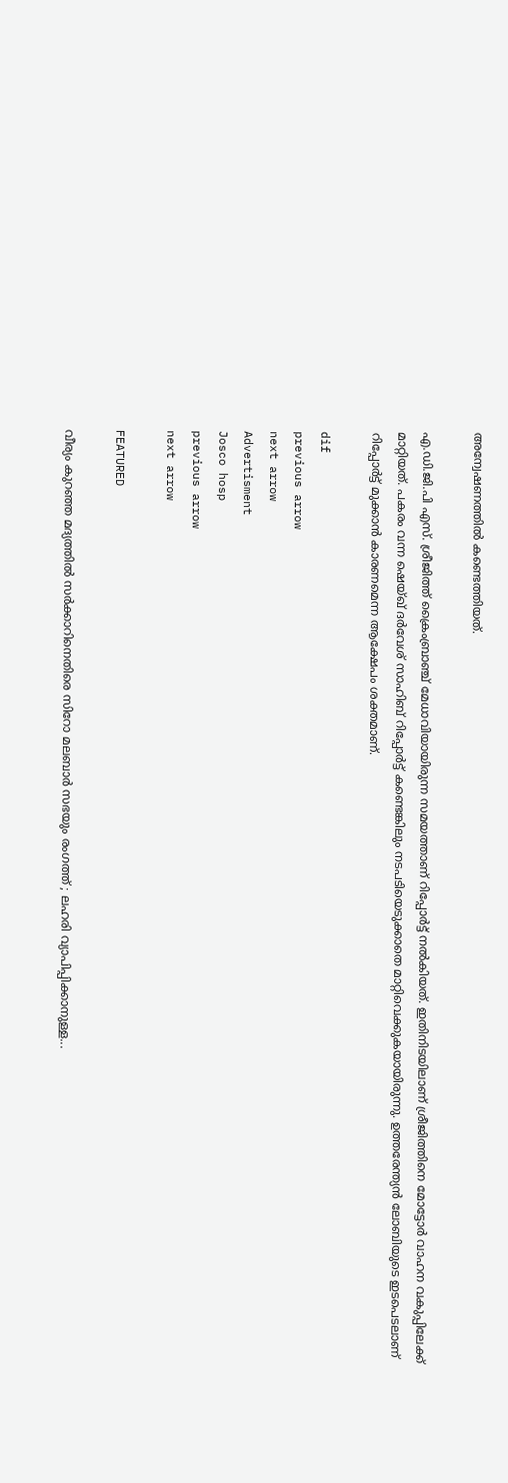അന്വേഷണത്തില്‍ കണ്ടെത്തിയത്.

എ.ഡി.ജി.പി എസ്. ശ്രീജിത്ത് ക്രൈംബ്രാഞ്ച് മേധാവിയായിരുന്ന സമയത്താണ് റിപ്പോര്‍ട്ട് നല്‍കിയത്. ഇതിനിടയിലാണ് ശ്രീജിത്തിനെ മോട്ടോര്‍ വാഹന വകുപ്പിലേക്ക് മാറ്റിയത്. പകരം വന്ന ഷെയ്ഖ് ദര്‍വേശ് സാഹിബ് റിപ്പോര്‍ട്ട് കണ്ടെങ്കിലും നടപടിയെടുക്കാതെ മാറ്റിവെക്കുകയായിരുന്നു. ഉത്തരേന്ത്യന്‍ ലോബിയുടെ ഇടപെടലാണ് റിപ്പോര്‍ട്ട് മുക്കാന്‍ കാരണമെന്ന ആക്ഷേപം ശക്തമാണ്.

dif
previous arrow
next arrow
Advertisment
Josco hosp
previous arrow
next arrow

FEATURED

വീര്യം കുറഞ്ഞ മദ്യത്തിൽ സർക്കാറിനെതിരെ സിറോ മലബാർ സഭയും രംഗത്ത് ; ലഹരി വ്യാപിപ്പിക്കാനുള്ള...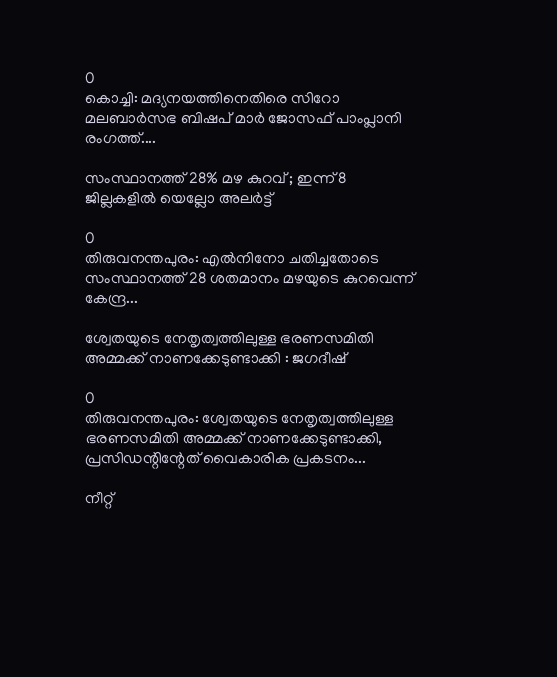0
കൊച്ചി: മദ്യനയത്തിനെതിരെ സിറോ മലബാർസഭ ബിഷപ് മാർ ജോസഫ് പാംപ്ലാനി രംഗത്ത്....

സംസ്ഥാനത്ത് 28% മഴ കുറവ് ; ഇന്ന് 8 ജില്ലകളിൽ യെല്ലോ അലർട്ട്

0
തിരുവനന്തപുരം: എൽനിനോ ചതിച്ചതോടെ സംസ്ഥാനത്ത് 28 ശതമാനം മഴയുടെ കുറവെന്ന് കേന്ദ്ര...

ശ്വേതയുടെ നേതൃത്വത്തിലുള്ള ഭരണസമിതി അമ്മക്ക് നാണക്കേടുണ്ടാക്കി : ജഗദീഷ്

0
തിരുവനന്തപുരം: ശ്വേതയുടെ നേതൃത്വത്തിലുള്ള ഭരണസമിതി അമ്മക്ക് നാണക്കേടുണ്ടാക്കി, പ്രസിഡന്റിന്റേത് വൈകാരിക പ്രകടനം...

നീറ്റ്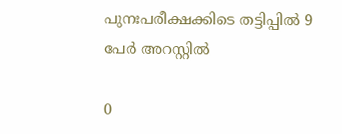പുനഃപരീക്ഷക്കിടെ തട്ടിപ്പിൽ 9 പേർ അറസ്റ്റിൽ

0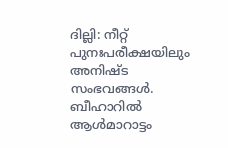ദില്ലി: നീറ്റ് പുനഃപരീക്ഷയിലും അനിഷ്ട സംഭവങ്ങൾ. ബീഹാറിൽ ആൾമാറാട്ടം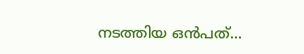നടത്തിയ ഒൻപത്...